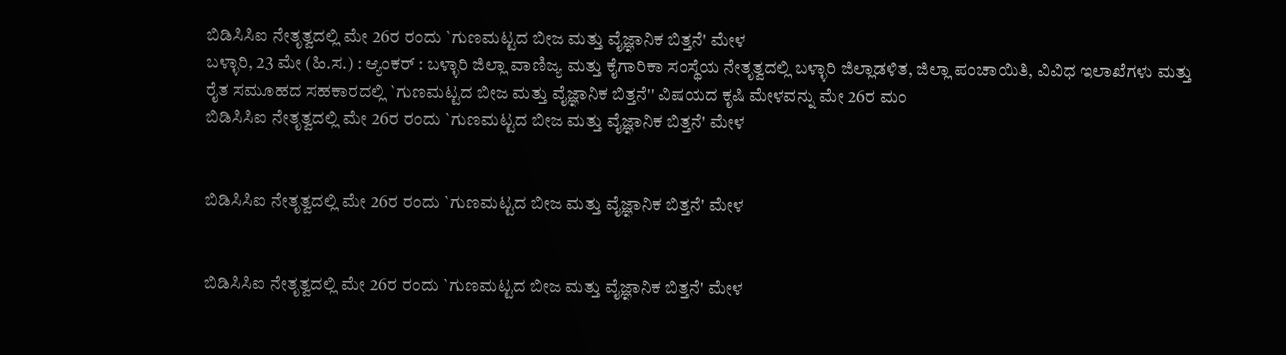ಬಿಡಿಸಿಸಿಐ ನೇತೃತ್ವದಲ್ಲಿ ಮೇ 26ರ ರಂದು `ಗುಣಮಟ್ಟದ ಬೀಜ ಮತ್ತು ವೈಜ್ಞಾನಿಕ ಬಿತ್ತನೆ' ಮೇಳ
ಬಳ್ಳಾರಿ, 23 ಮೇ (ಹಿ.ಸ.) : ಆ್ಯಂಕರ್ : ಬಳ್ಳಾರಿ ಜಿಲ್ಲಾ ವಾಣಿಜ್ಯ ಮತ್ತು ಕೈಗಾರಿಕಾ ಸಂಸ್ಥೆಯ ನೇತೃತ್ವದಲ್ಲಿ ಬಳ್ಳಾರಿ ಜಿಲ್ಲಾಡಳಿತ, ಜಿಲ್ಲಾ ಪಂಚಾಯಿತಿ, ವಿವಿಧ ಇಲಾಖೆಗಳು ಮತ್ತು ರೈತ ಸಮೂಹದ ಸಹಕಾರದಲ್ಲಿ `ಗುಣಮಟ್ಟದ ಬೀಜ ಮತ್ತು ವೈಜ್ಞಾನಿಕ ಬಿತ್ತನೆ'' ವಿಷಯದ ಕೃಷಿ ಮೇಳವನ್ನು ಮೇ 26ರ ಮಂ
ಬಿಡಿಸಿಸಿಐ ನೇತೃತ್ವದಲ್ಲಿ ಮೇ 26ರ ರಂದು `ಗುಣಮಟ್ಟದ ಬೀಜ ಮತ್ತು ವೈಜ್ಞಾನಿಕ ಬಿತ್ತನೆ' ಮೇಳ


ಬಿಡಿಸಿಸಿಐ ನೇತೃತ್ವದಲ್ಲಿ ಮೇ 26ರ ರಂದು `ಗುಣಮಟ್ಟದ ಬೀಜ ಮತ್ತು ವೈಜ್ಞಾನಿಕ ಬಿತ್ತನೆ' ಮೇಳ


ಬಿಡಿಸಿಸಿಐ ನೇತೃತ್ವದಲ್ಲಿ ಮೇ 26ರ ರಂದು `ಗುಣಮಟ್ಟದ ಬೀಜ ಮತ್ತು ವೈಜ್ಞಾನಿಕ ಬಿತ್ತನೆ' ಮೇಳ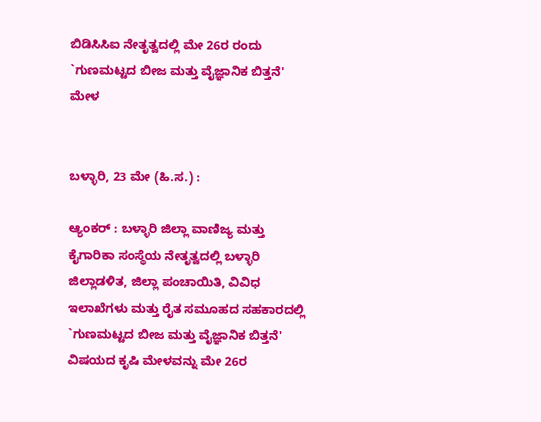ಬಿಡಿಸಿಸಿಐ ನೇತೃತ್ವದಲ್ಲಿ ಮೇ 26ರ ರಂದು `ಗುಣಮಟ್ಟದ ಬೀಜ ಮತ್ತು ವೈಜ್ಞಾನಿಕ ಬಿತ್ತನೆ' ಮೇಳ


ಬಳ್ಳಾರಿ, 23 ಮೇ (ಹಿ.ಸ.) :

ಆ್ಯಂಕರ್ : ಬಳ್ಳಾರಿ ಜಿಲ್ಲಾ ವಾಣಿಜ್ಯ ಮತ್ತು ಕೈಗಾರಿಕಾ ಸಂಸ್ಥೆಯ ನೇತೃತ್ವದಲ್ಲಿ ಬಳ್ಳಾರಿ ಜಿಲ್ಲಾಡಳಿತ, ಜಿಲ್ಲಾ ಪಂಚಾಯಿತಿ, ವಿವಿಧ ಇಲಾಖೆಗಳು ಮತ್ತು ರೈತ ಸಮೂಹದ ಸಹಕಾರದಲ್ಲಿ `ಗುಣಮಟ್ಟದ ಬೀಜ ಮತ್ತು ವೈಜ್ಞಾನಿಕ ಬಿತ್ತನೆ' ವಿಷಯದ ಕೃಷಿ ಮೇಳವನ್ನು ಮೇ 26ರ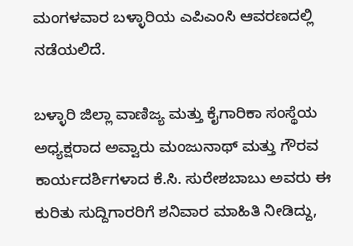ಮಂಗಳವಾರ ಬಳ್ಳಾರಿಯ ಎಪಿಎಂಸಿ ಆವರಣದಲ್ಲಿ ನಡೆಯಲಿದೆ.

ಬಳ್ಳಾರಿ ಜಿಲ್ಲಾ ವಾಣಿಜ್ಯ ಮತ್ತು ಕೈಗಾರಿಕಾ ಸಂಸ್ಥೆಯ ಅಧ್ಯಕ್ಷರಾದ ಅವ್ವಾರು ಮಂಜುನಾಥ್ ಮತ್ತು ಗೌರವ ಕಾರ್ಯದರ್ಶಿಗಳಾದ ಕೆ.ಸಿ. ಸುರೇಶಬಾಬು ಅವರು ಈ ಕುರಿತು ಸುದ್ದಿಗಾರರಿಗೆ ಶನಿವಾರ ಮಾಹಿತಿ ನೀಡಿದ್ದು,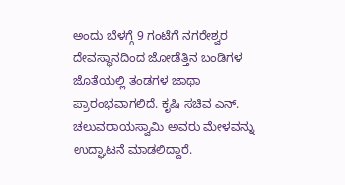ಅಂದು ಬೆಳಗ್ಗೆ 9 ಗಂಟೆಗೆ ನಗರೇಶ್ವರ ದೇವಸ್ಥಾನದಿಂದ ಜೋಡೆತ್ತಿನ ಬಂಡಿಗಳ ಜೊತೆಯಲ್ಲಿ ತಂಡಗಳ ಜಾಥಾ ಪ್ರಾರಂಭವಾಗಲಿದೆ. ಕೃಷಿ ಸಚಿವ ಎನ್. ಚಲುವರಾಯಸ್ವಾಮಿ ಅವರು ಮೇಳವನ್ನು ಉದ್ಘಾಟನೆ ಮಾಡಲಿದ್ದಾರೆ.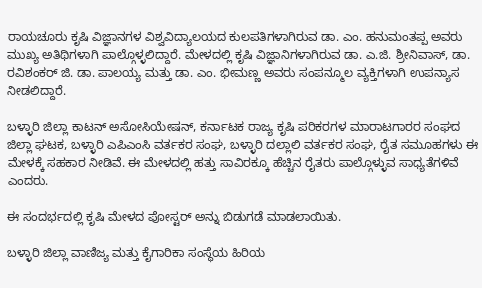ರಾಯಚೂರು ಕೃಷಿ ವಿಜ್ಞಾನಗಳ ವಿಶ್ವವಿದ್ಯಾಲಯದ ಕುಲಪತಿಗಳಾಗಿರುವ ಡಾ. ಎಂ. ಹನುಮಂತಪ್ಪ ಅವರು ಮುಖ್ಯ ಅತಿಥಿಗಳಾಗಿ ಪಾಲ್ಗೊಳ್ಳಲಿದ್ದಾರೆ. ಮೇಳದಲ್ಲಿ ಕೃಷಿ ವಿಜ್ಞಾನಿಗಳಾಗಿರುವ ಡಾ. ಎ.ಜಿ. ಶ್ರೀನಿವಾಸ್, ಡಾ. ರವಿಶಂಕರ್ ಜಿ. ಡಾ. ಪಾಲಯ್ಯ ಮತ್ತು ಡಾ. ಎಂ. ಭೀಮಣ್ಣ ಅವರು ಸಂಪನ್ಮೂಲ ವ್ಯಕ್ತಿಗಳಾಗಿ ಉಪನ್ಯಾಸ ನೀಡಲಿದ್ದಾರೆ.

ಬಳ್ಳಾರಿ ಜಿಲ್ಲಾ ಕಾಟನ್ ಅಸೋಸಿಯೇಷನ್, ಕರ್ನಾಟಕ ರಾಜ್ಯ ಕೃಷಿ ಪರಿಕರಗಳ ಮಾರಾಟಗಾರರ ಸಂಘದ ಜಿಲ್ಲಾ ಘಟಕ, ಬಳ್ಳಾರಿ ಎಪಿಎಂಸಿ ವರ್ತಕರ ಸಂಘ, ಬಳ್ಳಾರಿ ದಲ್ಲಾಲಿ ವರ್ತಕರ ಸಂಘ, ರೈತ ಸಮೂಹಗಳು ಈ ಮೇಳಕ್ಕೆ ಸಹಕಾರ ನೀಡಿವೆ. ಈ ಮೇಳದಲ್ಲಿ ಹತ್ತು ಸಾವಿರಕ್ಕೂ ಹೆಚ್ಚಿನ ರೈತರು ಪಾಲ್ಗೊಳ್ಳುವ ಸಾಧ್ಯತೆಗಳಿವೆ ಎಂದರು.

ಈ ಸಂದರ್ಭದಲ್ಲಿ ಕೃಷಿ ಮೇಳದ ಪೋಸ್ಟರ್ ಅನ್ನು ಬಿಡುಗಡೆ ಮಾಡಲಾಯಿತು.

ಬಳ್ಳಾರಿ ಜಿಲ್ಲಾ ವಾಣಿಜ್ಯ ಮತ್ತು ಕೈಗಾರಿಕಾ ಸಂಸ್ಥೆಯ ಹಿರಿಯ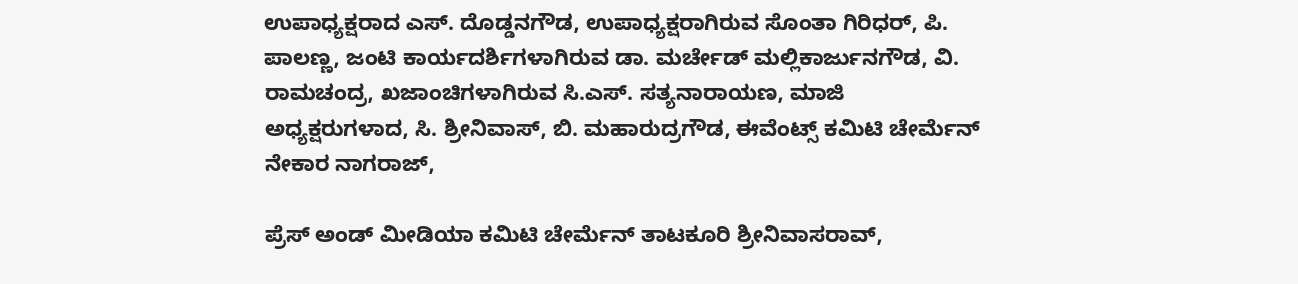ಉಪಾಧ್ಯಕ್ಷರಾದ ಎಸ್. ದೊಡ್ಡನಗೌಡ, ಉಪಾಧ್ಯಕ್ಷರಾಗಿರುವ ಸೊಂತಾ ಗಿರಿಧರ್, ಪಿ. ಪಾಲಣ್ಣ, ಜಂಟಿ ಕಾರ್ಯದರ್ಶಿಗಳಾಗಿರುವ ಡಾ. ಮರ್ಚೇಡ್ ಮಲ್ಲಿಕಾರ್ಜುನಗೌಡ, ವಿ. ರಾಮಚಂದ್ರ, ಖಜಾಂಚಿಗಳಾಗಿರುವ ಸಿ.ಎಸ್. ಸತ್ಯನಾರಾಯಣ, ಮಾಜಿ ಅಧ್ಯಕ್ಷರುಗಳಾದ, ಸಿ. ಶ್ರೀನಿವಾಸ್, ಬಿ. ಮಹಾರುದ್ರಗೌಡ, ಈವೆಂಟ್ಸ್ ಕಮಿಟಿ ಚೇರ್ಮೆನ್ ನೇಕಾರ ನಾಗರಾಜ್,

ಪ್ರೆಸ್ ಅಂಡ್ ಮೀಡಿಯಾ ಕಮಿಟಿ ಚೇರ್ಮೆನ್ ತಾಟಕೂರಿ ಶ್ರೀನಿವಾಸರಾವ್,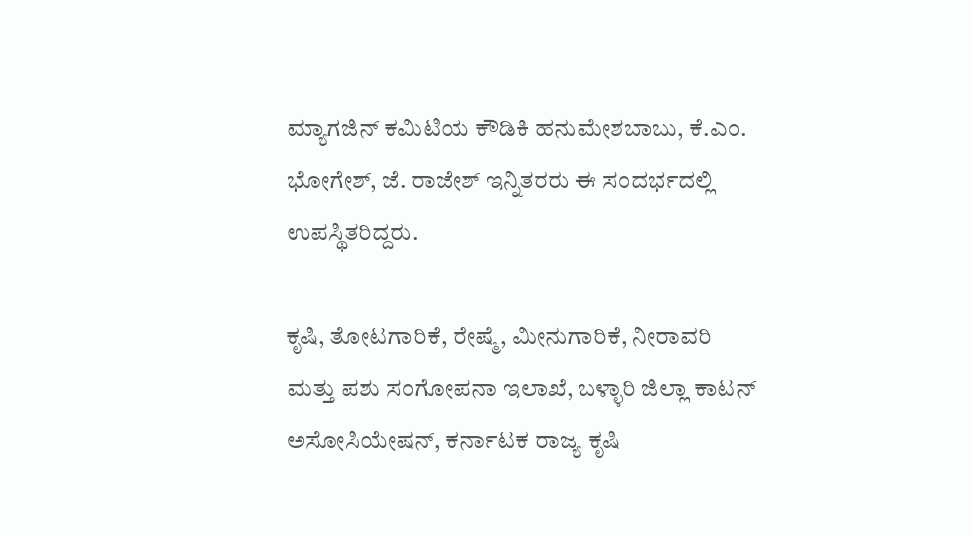ಮ್ಯಾಗಜಿನ್ ಕಮಿಟಿಯ ಕೌಡಿಕಿ ಹನುಮೇಶಬಾಬು, ಕೆ.ಎಂ. ಭೋಗೇಶ್, ಜೆ. ರಾಜೇಶ್ ಇನ್ನಿತರರು ಈ ಸಂದರ್ಭದಲ್ಲಿ ಉಪಸ್ಥಿತರಿದ್ದರು.

ಕೃಷಿ, ತೋಟಗಾರಿಕೆ, ರೇಷ್ಮೆ, ಮೀನುಗಾರಿಕೆ, ನೀರಾವರಿ ಮತ್ತು ಪಶು ಸಂಗೋಪನಾ ಇಲಾಖೆ, ಬಳ್ಳಾರಿ ಜಿಲ್ಲಾ ಕಾಟನ್ ಅಸೋಸಿಯೇಷನ್, ಕರ್ನಾಟಕ ರಾಜ್ಯ ಕೃಷಿ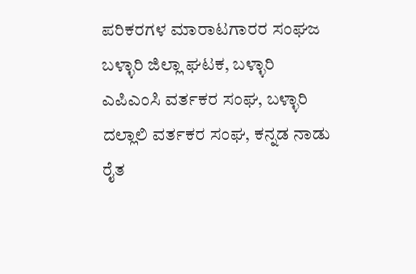ಪರಿಕರಗಳ ಮಾರಾಟಗಾರರ ಸಂಘಜ ಬಳ್ಳಾರಿ ಜಿಲ್ಲಾ ಘಟಕ, ಬಳ್ಳಾರಿ ಎಪಿಎಂಸಿ ವರ್ತಕರ ಸಂಘ, ಬಳ್ಳಾರಿ ದಲ್ಲಾಲಿ ವರ್ತಕರ ಸಂಘ, ಕನ್ನಡ ನಾಡು ರೈತ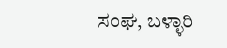ಸಂಘ, ಬಳ್ಳಾರಿ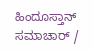ಹಿಂದೂಸ್ತಾನ್ ಸಮಾಚಾರ್ /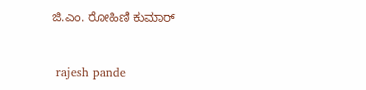ಜಿ.ಎಂ. ರೋಹಿಣಿ ಕುಮಾರ್


 rajesh pande